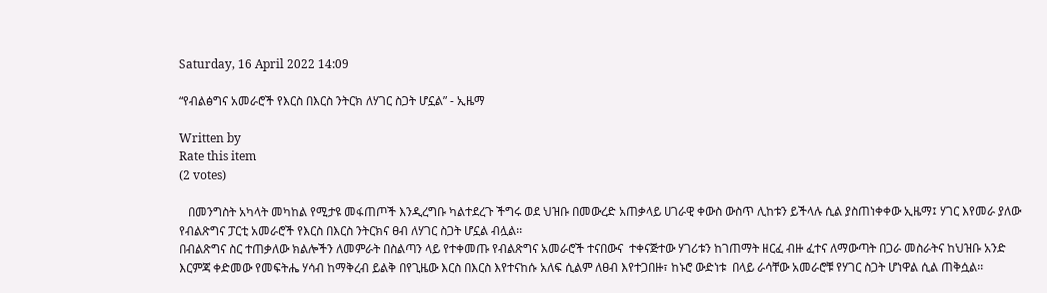Saturday, 16 April 2022 14:09

“የብልፅግና አመራሮች የእርስ በእርስ ንትርክ ለሃገር ስጋት ሆኗል” - ኢዜማ

Written by
Rate this item
(2 votes)

   በመንግስት አካላት መካከል የሚታዩ መፋጠጦች እንዲረግቡ ካልተደረጉ ችግሩ ወደ ህዝቡ በመውረድ አጠቃላይ ሀገራዊ ቀውስ ውስጥ ሊከቱን ይችላሉ ሲል ያስጠነቀቀው ኢዜማ፤ ሃገር እየመራ ያለው የብልጽግና ፓርቲ አመራሮች የእርስ በእርስ ንትርክና ፀብ ለሃገር ስጋት ሆኗል ብሏል፡፡
በብልጽግና ስር ተጠቃለው ክልሎችን ለመምራት በስልጣን ላይ የተቀመጡ የብልጽግና አመራሮች ተናበውና  ተቀናጅተው ሃገሪቱን ከገጠማት ዘርፈ ብዙ ፈተና ለማውጣት በጋራ መስራትና ከህዝቡ አንድ እርምጃ ቀድመው የመፍትሔ ሃሳብ ከማቅረብ ይልቅ በየጊዜው እርስ በእርስ እየተናከሱ አለፍ ሲልም ለፀብ እየተጋበዙ፣ ከኑሮ ውድነቱ  በላይ ራሳቸው አመራሮቹ የሃገር ስጋት ሆነዋል ሲል ጠቅሷል፡፡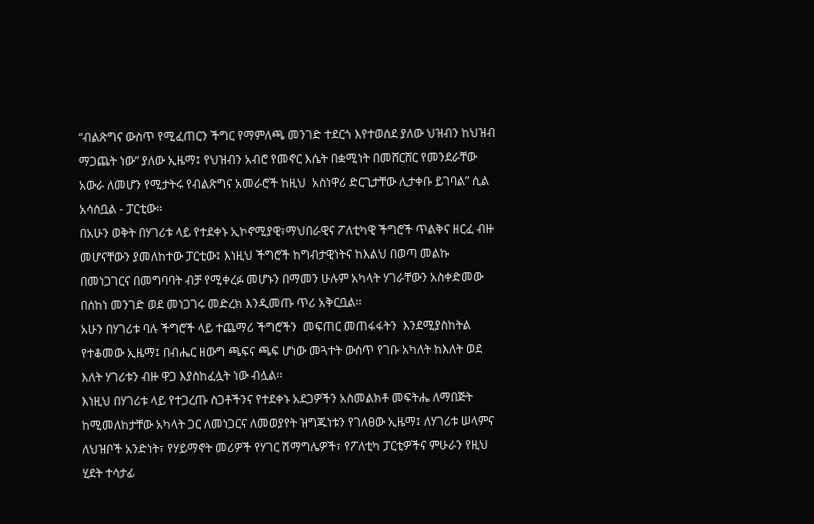“ብልጽግና ውስጥ የሚፈጠርን ችግር የማምለጫ መንገድ ተደርጎ እየተወሰደ ያለው ህዝብን ከህዝብ ማጋጨት ነው” ያለው ኢዜማ፤ የህዝብን አብሮ የመኖር እሴት በቋሚነት በመሸርሸር የመንደራቸው አውራ ለመሆን የሚታትሩ የብልጽግና አመራሮች ከዚህ  አስነዋሪ ድርጊታቸው ሊታቀቡ ይገባል” ሲል አሳስቧል - ፓርቲው።
በአሁን ወቅት በሃገሪቱ ላይ የተደቀኑ ኢኮኖሚያዊ፣ማህበራዊና ፖለቲካዊ ችግሮች ጥልቅና ዘርፈ ብዙ መሆናቸውን ያመለከተው ፓርቲው፤ እነዚህ ችግሮች ከግብታዊነትና ከእልህ በወጣ መልኩ በመነጋገርና በመግባባት ብቻ የሚቀረፉ መሆኑን በማመን ሁሉም አካላት ሃገራቸውን አስቀድመው በሰከነ መንገድ ወደ መነጋገሩ መድረክ እንዲመጡ ጥሪ አቅርቧል፡፡
አሁን በሃገሪቱ ባሉ ችግሮች ላይ ተጨማሪ ችግሮችን  መፍጠር መጠፋፋትን  እንደሚያስከትል የተቆመው ኢዜማ፤ በብሔር ዘውግ ጫፍና ጫፍ ሆነው መጓተት ውስጥ የገቡ አካለት ከእለት ወደ እለት ሃገሪቱን ብዙ ዋጋ እያስከፈሏት ነው ብሏል፡፡
እነዚህ በሃገሪቱ ላይ የተጋረጡ ስጋቶችንና የተደቀኑ አደጋዎችን አስመልክቶ መፍትሔ ለማበጅት ከሚመለከታቸው አካላት ጋር ለመነጋርና ለመወያየት ዝግጁነቱን የገለፀው ኢዜማ፤ ለሃገሪቱ ሠላምና ለህዝቦች አንድነት፣ የሃይማኖት መሪዎች የሃገር ሽማግሌዎች፣ የፖለቲካ ፓርቲዎችና ምሁራን የዚህ ሂደት ተሳታፊ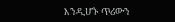እንዲሆኑ ጥሪውን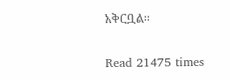አቅርቧል፡፡

Read 21475 times